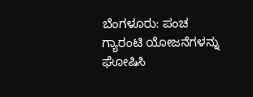ಬೆಂಗಳೂರು: ಪಂಚ ಗ್ಯಾರಂಟಿ ಯೋಜನೆಗಳನ್ನು ಘೋಷಿಸಿ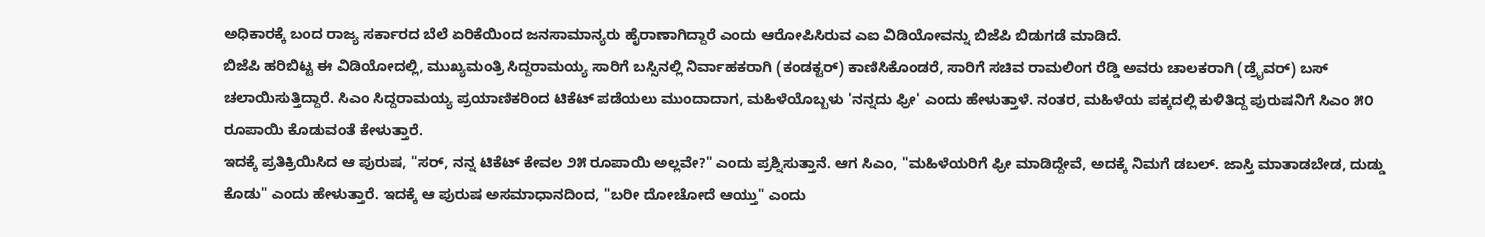ಅಧಿಕಾರಕ್ಕೆ ಬಂದ ರಾಜ್ಯ ಸರ್ಕಾರದ ಬೆಲೆ ಏರಿಕೆಯಿಂದ ಜನಸಾಮಾನ್ಯರು ಹೈರಾಣಾಗಿದ್ದಾರೆ ಎಂದು ಆರೋಪಿಸಿರುವ ಎಐ ವಿಡಿಯೋವನ್ನು ಬಿಜೆಪಿ ಬಿಡುಗಡೆ ಮಾಡಿದೆ.
ಬಿಜೆಪಿ ಹರಿಬಿಟ್ಟ ಈ ವಿಡಿಯೋದಲ್ಲಿ, ಮುಖ್ಯಮಂತ್ರಿ ಸಿದ್ದರಾಮಯ್ಯ ಸಾರಿಗೆ ಬಸ್ಸಿನಲ್ಲಿ ನಿರ್ವಾಹಕರಾಗಿ (ಕಂಡಕ್ಟರ್) ಕಾಣಿಸಿಕೊಂಡರೆ, ಸಾರಿಗೆ ಸಚಿವ ರಾಮಲಿಂಗ ರೆಡ್ಡಿ ಅವರು ಚಾಲಕರಾಗಿ (ಡ್ರೈವರ್) ಬಸ್ ಚಲಾಯಿಸುತ್ತಿದ್ದಾರೆ. ಸಿಎಂ ಸಿದ್ದರಾಮಯ್ಯ ಪ್ರಯಾಣಿಕರಿಂದ ಟಿಕೆಟ್ ಪಡೆಯಲು ಮುಂದಾದಾಗ, ಮಹಿಳೆಯೊಬ್ಬಳು 'ನನ್ನದು ಫ್ರೀ' ಎಂದು ಹೇಳುತ್ತಾಳೆ. ನಂತರ, ಮಹಿಳೆಯ ಪಕ್ಕದಲ್ಲಿ ಕುಳಿತಿದ್ದ ಪುರುಷನಿಗೆ ಸಿಎಂ ೫೦ ರೂಪಾಯಿ ಕೊಡುವಂತೆ ಕೇಳುತ್ತಾರೆ.
ಇದಕ್ಕೆ ಪ್ರತಿಕ್ರಿಯಿಸಿದ ಆ ಪುರುಷ, "ಸರ್, ನನ್ನ ಟಿಕೆಟ್ ಕೇವಲ ೨೫ ರೂಪಾಯಿ ಅಲ್ಲವೇ?" ಎಂದು ಪ್ರಶ್ನಿಸುತ್ತಾನೆ. ಆಗ ಸಿಎಂ, "ಮಹಿಳೆಯರಿಗೆ ಫ್ರೀ ಮಾಡಿದ್ದೇವೆ, ಅದಕ್ಕೆ ನಿಮಗೆ ಡಬಲ್. ಜಾಸ್ತಿ ಮಾತಾಡಬೇಡ, ದುಡ್ಡು ಕೊಡು" ಎಂದು ಹೇಳುತ್ತಾರೆ. ಇದಕ್ಕೆ ಆ ಪುರುಷ ಅಸಮಾಧಾನದಿಂದ, "ಬರೀ ದೋಚೋದೆ ಆಯ್ತು" ಎಂದು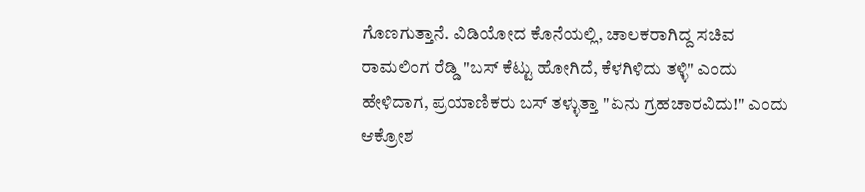ಗೊಣಗುತ್ತಾನೆ. ವಿಡಿಯೋದ ಕೊನೆಯಲ್ಲಿ, ಚಾಲಕರಾಗಿದ್ದ ಸಚಿವ ರಾಮಲಿಂಗ ರೆಡ್ಡಿ "ಬಸ್ ಕೆಟ್ಟು ಹೋಗಿದೆ, ಕೆಳಗಿಳಿದು ತಳ್ಳಿ" ಎಂದು ಹೇಳಿದಾಗ, ಪ್ರಯಾಣಿಕರು ಬಸ್ ತಳ್ಳುತ್ತಾ "ಏನು ಗ್ರಹಚಾರವಿದು!" ಎಂದು ಆಕ್ರೋಶ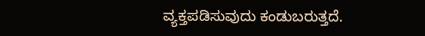ವ್ಯಕ್ತಪಡಿಸುವುದು ಕಂಡುಬರುತ್ತದೆ.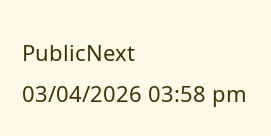PublicNext
03/04/2026 03:58 pm